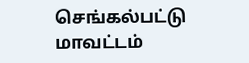செங்கல்பட்டு மாவட்டம்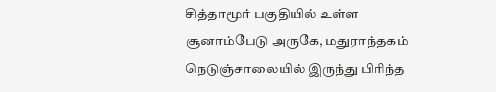சித்தாமூர் பகுதியில் உள்ள சூனாம்பேடு அருகே, மதுராந்தகம் நெடுஞ்சாலையில் இருந்து பிரிந்த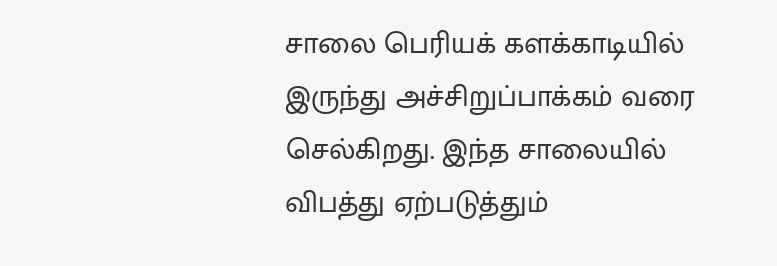சாலை பெரியக் களக்காடியில் இருந்து அச்சிறுப்பாக்கம் வரை செல்கிறது. இந்த சாலையில் விபத்து ஏற்படுத்தும்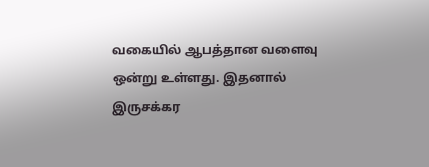வகையில் ஆபத்தான வளைவு ஒன்று உள்ளது. இதனால் இருசக்கர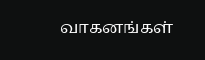வாகனங்கள்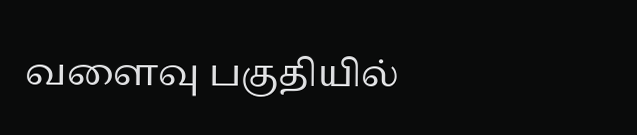வளைவு பகுதியில்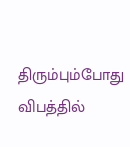திரும்பும்போது விபத்தில்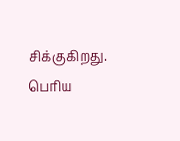சிக்குகிறது. பெரிய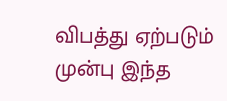விபத்து ஏற்படும் முன்பு இந்த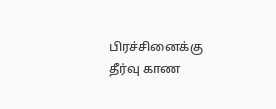பிரச்சினைக்கு தீர்வு காண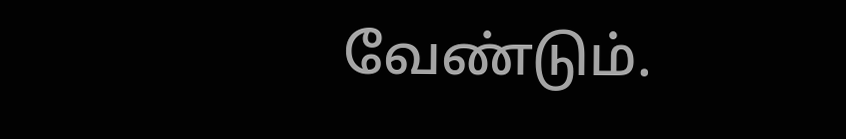வேண்டும்.